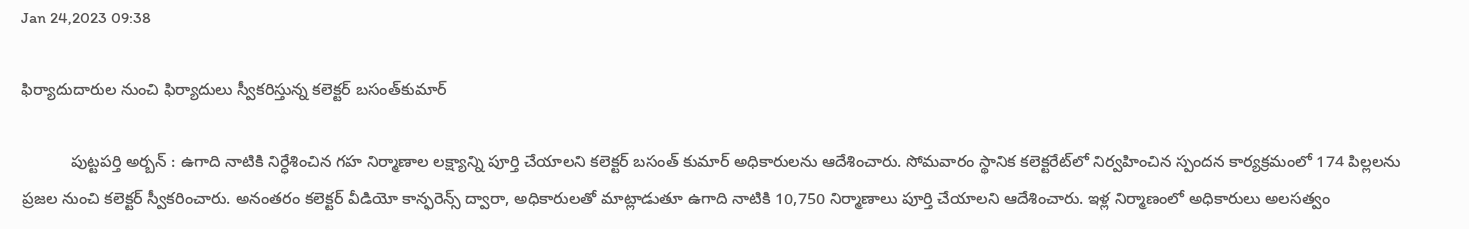Jan 24,2023 09:38

ఫిర్యాదుదారుల నుంచి ఫిర్యాదులు స్వీకరిస్తున్న కలెక్టర్‌ బసంత్‌కుమార్‌

           పుట్టపర్తి అర్బన్‌ : ఉగాది నాటికి నిర్ధేశించిన గహ నిర్మాణాల లక్ష్యాన్ని పూర్తి చేయాలని కలెక్టర్‌ బసంత్‌ కుమార్‌ అధికారులను ఆదేశించారు. సోమవారం స్థానిక కలెక్టరేట్‌లో నిర్వహించిన స్పందన కార్యక్రమంలో 174 పిల్లలను ప్రజల నుంచి కలెక్టర్‌ స్వీకరించారు. అనంతరం కలెక్టర్‌ వీడియో కాన్ఫరెన్స్‌ ద్వారా, అధికారులతో మాట్లాడుతూ ఉగాది నాటికి 10,750 నిర్మాణాలు పూర్తి చేయాలని ఆదేశించారు. ఇళ్ల నిర్మాణంలో అధికారులు అలసత్వం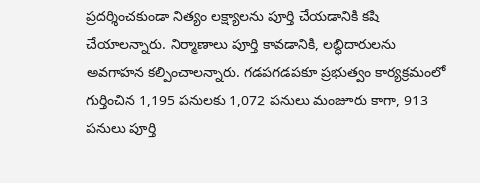ప్రదర్శించకుండా నిత్యం లక్ష్యాలను పూర్తి చేయడానికి కషి చేయాలన్నారు. నిర్మాణాలు పూర్తి కావడానికి, లబ్ధిదారులను అవగాహన కల్పించాలన్నారు. గడపగడపకూ ప్రభుత్వం కార్యక్రమంలో గుర్తించిన 1,195 పనులకు 1,072 పనులు మంజూరు కాగా, 913 పనులు పూర్తి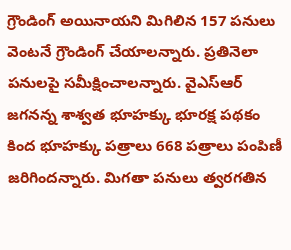గ్రౌండింగ్‌ అయినాయని మిగిలిన 157 పనులు వెంటనే గ్రౌండింగ్‌ చేయాలన్నారు. ప్రతినెలా పనులపై సమీక్షించాలన్నారు. వైఎస్‌ఆర్‌ జగనన్న శాశ్వత భూహక్కు భూరక్ష పథకం కింద భూహక్కు పత్రాలు 668 పత్రాలు పంపిణీ జరిగిందన్నారు. మిగతా పనులు త్వరగతిన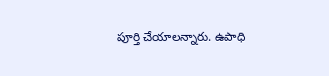పూర్తి చేయాలన్నారు. ఉపాధి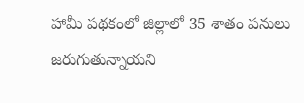హామీ పథకంలో జిల్లాలో 35 శాతం పనులు జరుగుతున్నాయని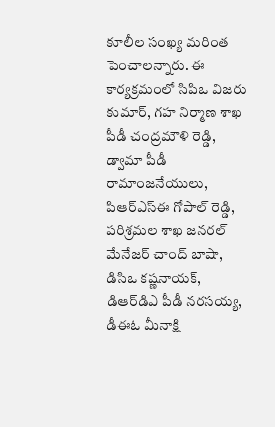కూలీల సంఖ్య మరింత పెంచాలన్నారు. ఈ కార్యక్రమంలో సిపిఒ విజరు కుమార్‌, గహ నిర్మాణ శాఖ పీడీ చంద్రమౌళి రెడ్డి, డ్వామా పీడీ రామాంజనేయులు, పిఆర్‌ఎస్‌ఈ గోపాల్‌ రెడ్డి, పరిశ్రమల శాఖ జనరల్‌ మేనేజర్‌ చాంద్‌ బాషా, డిసిఒ కష్ణనాయక్‌, డిఆర్‌డిఎ పీడీ నరసయ్య, డీఈఓ మీనాక్షి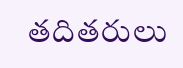తదితరులు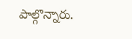పాల్గొన్నారు.